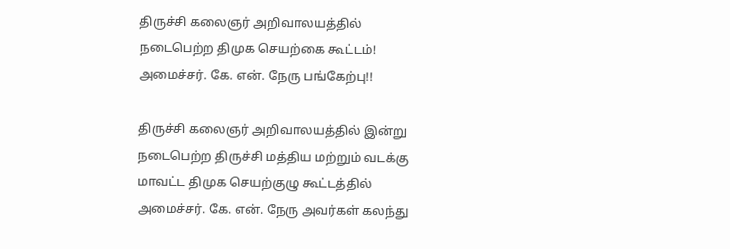திருச்சி கலைஞர் அறிவாலயத்தில் நடைபெற்ற திமுக செயற்கை கூட்டம்! அமைச்சர். கே. என். நேரு பங்கேற்பு!!

திருச்சி கலைஞர் அறிவாலயத்தில் இன்று நடைபெற்ற திருச்சி மத்திய மற்றும் வடக்கு மாவட்ட திமுக செயற்குழு கூட்டத்தில் அமைச்சர். கே. என். நேரு அவர்கள் கலந்து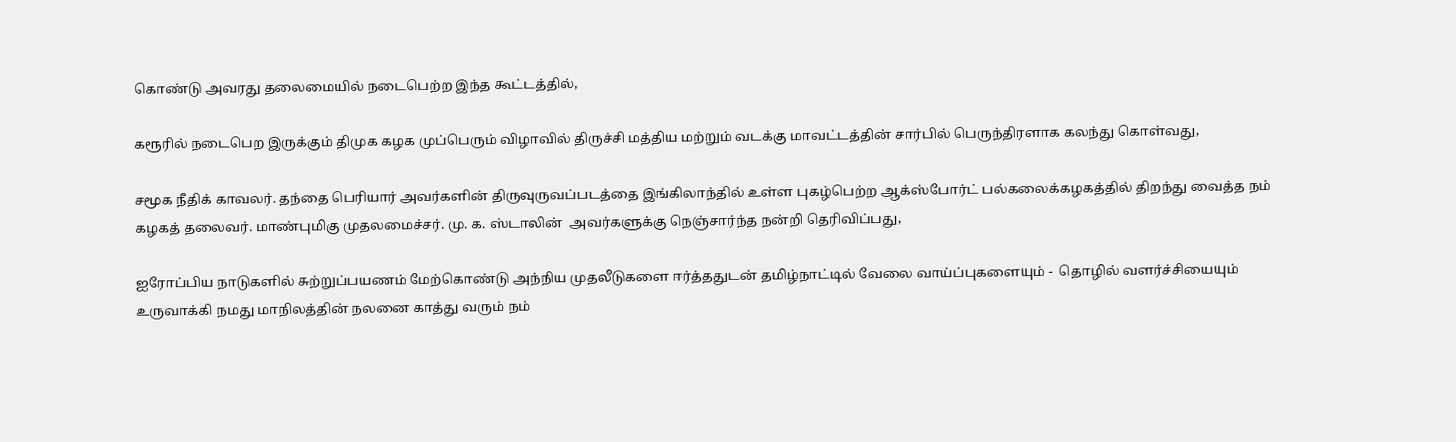கொண்டு அவரது தலைமையில் நடைபெற்ற இந்த கூட்டத்தில்,

கரூரில் நடைபெற இருக்கும் திமுக கழக முப்பெரும் விழாவில் திருச்சி மத்திய மற்றும் வடக்கு மாவட்டத்தின் சார்பில் பெருந்திரளாக கலந்து கொள்வது,

சமூக நீதிக் காவலர். தந்தை பெரியார் அவர்களின் திருவுருவப்படத்தை இங்கிலாந்தில் உள்ள புகழ்பெற்ற ஆக்ஸ்போர்ட் பல்கலைக்கழகத்தில் திறந்து வைத்த நம் கழகத் தலைவர். மாண்புமிகு முதலமைச்சர். மு. க. ஸ்டாலின்  அவர்களுக்கு நெஞ்சார்ந்த நன்றி தெரிவிப்பது,

ஐரோப்பிய நாடுகளில் சுற்றுப்பயணம் மேற்கொண்டு அந்நிய முதலீடுகளை ஈர்த்ததுடன் தமிழ்நாட்டில் வேலை வாய்ப்புகளையும் -  தொழில் வளர்ச்சியையும் உருவாக்கி நமது மாநிலத்தின் நலனை காத்து வரும் நம்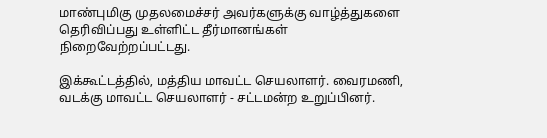மாண்புமிகு முதலமைச்சர் அவர்களுக்கு வாழ்த்துகளை தெரிவிப்பது உள்ளிட்ட தீர்மானங்கள் நிறைவேற்றப்பட்டது.

இக்கூட்டத்தில், மத்திய மாவட்ட செயலாளர். வைரமணி, வடக்கு மாவட்ட செயலாளர் - சட்டமன்ற உறுப்பினர்.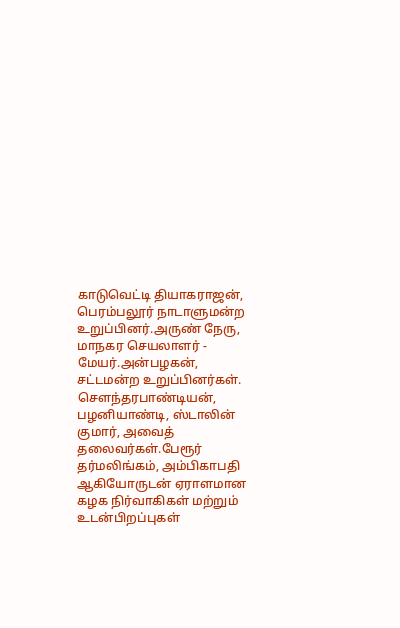காடுவெட்டி தியாகராஜன், பெரம்பலூர் நாடாளுமன்ற உறுப்பினர்.அருண் நேரு, மாநகர செயலாளர் - மேயர்.அன்பழகன், சட்டமன்ற உறுப்பினர்கள். சௌந்தரபாண்டியன், பழனியாண்டி, ஸ்டாலின் குமார், அவைத் தலைவர்கள்.பேரூர் தர்மலிங்கம், அம்பிகாபதி ஆகியோருடன் ஏராளமான கழக நிர்வாகிகள் மற்றும் உடன்பிறப்புகள்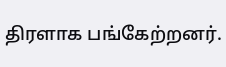திரளாக பங்கேற்றனர்.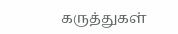கருத்துகள்